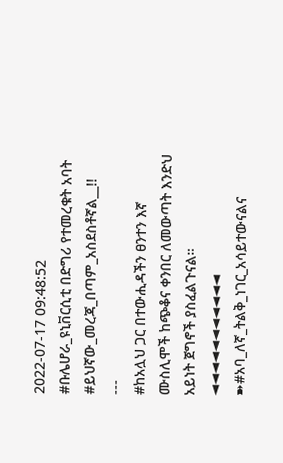2022-07-17 09:48:52
#ቡሌሆራ_ዩኒቨርሲቲ በድግሪ የተመረቁት አባት
#ይህኛው_መረጃ_በጣም_አስደስቶኛል__!!
---
#ከአሏህ ጋር በተውሒዳችን ፀንተን እኛ ሙስሊሞች ከጭቆና ቀንበር ለመውጣት እንድህ አይነት ጀግኖች ያስፈልጉናል።
◄◄◄◄◄◄◄◄◄◄◄
➽#አባ_ለኛ_ትልቅ_ነገር_አሳይተውናልና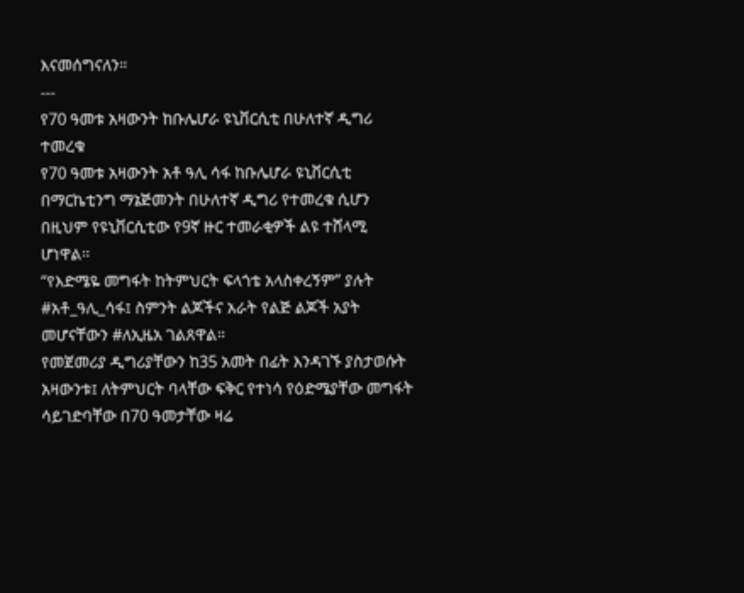እናመሰግናለን።
---
የ70 ዓመቱ አዛውንት ከቡሌሆራ ዩኒቨርሲቲ በሁለተኛ ዲግሪ ተመረቁ
የ70 ዓመቱ አዛውንት አቶ ዓሊ ሳፋ ከቡሌሆራ ዩኒቨርሲቲ በማርኬቲንግ ማኔጅመንት በሁለተኛ ዲግሪ የተመረቁ ሲሆን በዚህም የዩኒቨርሲቲው የ9ኛ ዙር ተመራቂዎች ልዩ ተሸላሚ ሆነዋል።
“የእድሜዬ መግፋት ከትምህርት ፍላጎቴ አላስቀረኝም” ያሉት #አቶ_ዓሊ_ሳፋ፤ ስምንት ልጆችና አራት የልጅ ልጆች አያት መሆናቸውን #ለኢዜአ ገልጸዋል።
የመጀመሪያ ዲግሪያቸውን ከ35 አመት በፊት እንዳገኙ ያስታወሱት አዛውንቱ፤ ለትምህርት ባላቸው ፍቅር የተነሳ የዕድሜያቸው መግፋት ሳይገድባቸው በ70 ዓመታቸው ዛሬ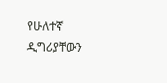የሁለተኛ ዲግሪያቸውን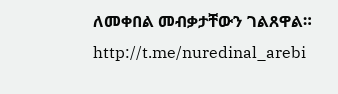ለመቀበል መብቃታቸውን ገልጸዋል።
http://t.me/nuredinal_arebi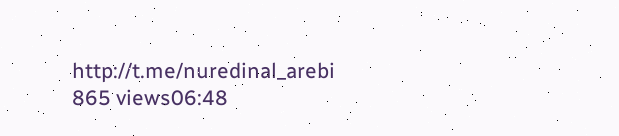http://t.me/nuredinal_arebi
865 views06:48